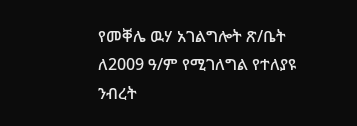የመቐሌ ዉሃ አገልግሎት ጽ/ቤት ለ2009 ዓ/ም የሚገለግል የተለያዩ ንብረት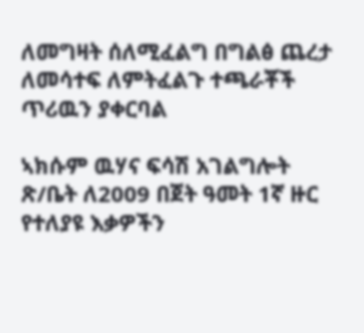ለመግዛት ሰለሚፈልግ በግልፅ ጨረታ ለመሳተፍ ለምትፈልጉ ተጫራቾች ጥሪዉን ያቀርባል

ኣክሱም ዉሃና ፍሳሽ አገልግሎት ጽ/ቤት ለ2009 በጀት ዓመት 1ኛ ዙር የተለያዩ እቃዎችን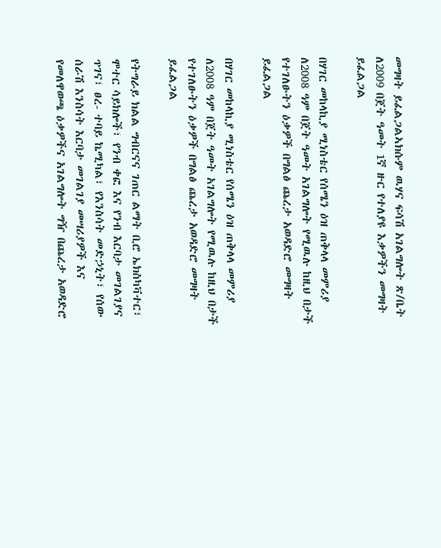መግዛት ይፈልጋልኣክሱም ዉሃና ፍሳሽ አገልግሎት ጽ/ቤት ለ2009 በጀት ዓመት 1ኛ ዙር የተለያዩ እቃዎችን መግዛት ይፈልጋል

በሃገር መከላኪያ ሚነስቴር የሰሜን ዕዝ ጠቅላላ መምሪያ ለ2008 ዓም በጀት ዓመት አገልግሎት የሚዉሉ ከዚህ በታች የተገለፁትን ዕቃዎች በግልፅ ጨረታ አወዳድሮ መግዛት ይፈልጋል

በሃገር መከላኪያ ሚነስቴር የሰሜን ዕዝ ጠቅላላ መምሪያ ለ2008 ዓም በጀት ዓመት አገልግሎት የሚዉሉ ከዚህ በታች የተገለፁትን ዕቃዎች በግልፅ ጨረታ አወዳድሮ መግዛት ይፈልጋል

የትግራይ ክልል ግብርናና ገጠር ልማት ቢሮ ኤክስካቫተር፣ ሞተር ሳይክሎች፣ የንብ ቀፎ እና የንብ እርባታ መገልገያና ጥገና፣ ፀረ- ተባይ ኬሚካል፣ የእንስሳት መድኃኒት፣ የሰው ሰራሽ እንስሳት እርባታ መገልገያ መሣሪያዎች እና የመለዋወጫ ዕቃዎችና አገልግሎት ግዥ በጨረታ አወዳድሮ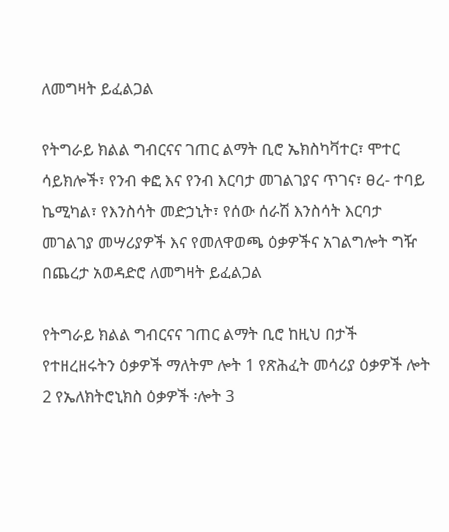ለመግዛት ይፈልጋል

የትግራይ ክልል ግብርናና ገጠር ልማት ቢሮ ኤክስካቫተር፣ ሞተር ሳይክሎች፣ የንብ ቀፎ እና የንብ እርባታ መገልገያና ጥገና፣ ፀረ- ተባይ ኬሚካል፣ የእንስሳት መድኃኒት፣ የሰው ሰራሽ እንስሳት እርባታ መገልገያ መሣሪያዎች እና የመለዋወጫ ዕቃዎችና አገልግሎት ግዥ በጨረታ አወዳድሮ ለመግዛት ይፈልጋል

የትግራይ ክልል ግብርናና ገጠር ልማት ቢሮ ከዚህ በታች የተዘረዘሩትን ዕቃዎች ማለትም ሎት 1 የጽሕፈት መሳሪያ ዕቃዎች ሎት 2 የኤለክትሮኒክስ ዕቃዎች ፡ሎት 3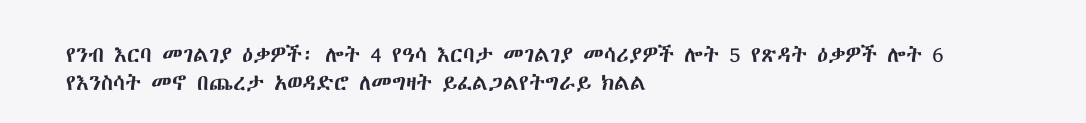የንብ እርባ መገልገያ ዕቃዎች፡ ሎት 4 የዓሳ እርባታ መገልገያ መሳሪያዎች ሎት 5 የጽዳት ዕቃዎች ሎት 6 የእንስሳት መኖ በጨረታ አወዳድሮ ለመግዛት ይፈልጋልየትግራይ ክልል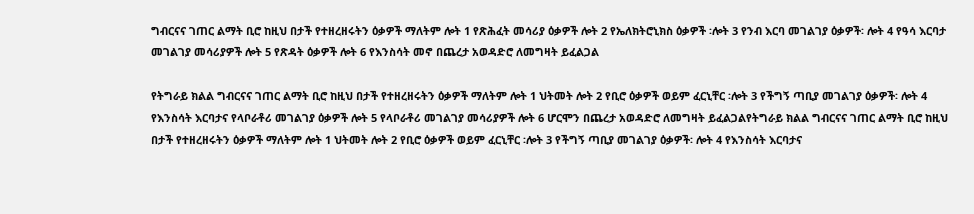ግብርናና ገጠር ልማት ቢሮ ከዚህ በታች የተዘረዘሩትን ዕቃዎች ማለትም ሎት 1 የጽሕፈት መሳሪያ ዕቃዎች ሎት 2 የኤለክትሮኒክስ ዕቃዎች ፡ሎት 3 የንብ እርባ መገልገያ ዕቃዎች፡ ሎት 4 የዓሳ እርባታ መገልገያ መሳሪያዎች ሎት 5 የጽዳት ዕቃዎች ሎት 6 የእንስሳት መኖ በጨረታ አወዳድሮ ለመግዛት ይፈልጋል

የትግራይ ክልል ግብርናና ገጠር ልማት ቢሮ ከዚህ በታች የተዘረዘሩትን ዕቃዎች ማለትም ሎት 1 ህትመት ሎት 2 የቢሮ ዕቃዎች ወይም ፈርኒቸር ፡ሎት 3 የችግኝ ጣቢያ መገልገያ ዕቃዎች፡ ሎት 4 የእንስሳት እርባታና የላቦራቶሪ መገልገያ ዕቃዎች ሎት 5 የላቦራቶሪ መገልገያ መሳሪያዎች ሎት 6 ሆርሞን በጨረታ አወዳድሮ ለመግዛት ይፈልጋልየትግራይ ክልል ግብርናና ገጠር ልማት ቢሮ ከዚህ በታች የተዘረዘሩትን ዕቃዎች ማለትም ሎት 1 ህትመት ሎት 2 የቢሮ ዕቃዎች ወይም ፈርኒቸር ፡ሎት 3 የችግኝ ጣቢያ መገልገያ ዕቃዎች፡ ሎት 4 የእንስሳት እርባታና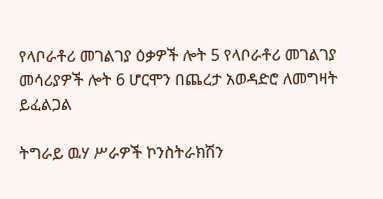የላቦራቶሪ መገልገያ ዕቃዎች ሎት 5 የላቦራቶሪ መገልገያ መሳሪያዎች ሎት 6 ሆርሞን በጨረታ አወዳድሮ ለመግዛት ይፈልጋል

ትግራይ ዉሃ ሥራዎች ኮንስትራክሽን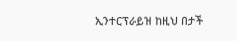ኢንተርፕራይዝ ከዚህ በታች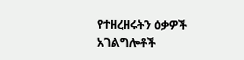የተዘረዘሩትን ዕቃዎች አገልግሎቶች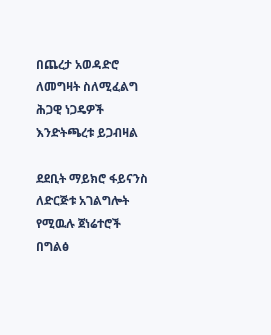በጨረታ አወዳድሮ ለመግዛት ስለሚፈልግ ሕጋዊ ነጋዴዎች እንድትጫረቱ ይጋብዛል

ደደቢት ማይክሮ ፋይናንስ ለድርጅቱ አገልግሎት የሚዉሉ ጀነሬተሮች በግልፅ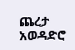ጨረታ አወዳድሮ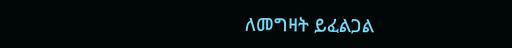ለመግዛት ይፈልጋል